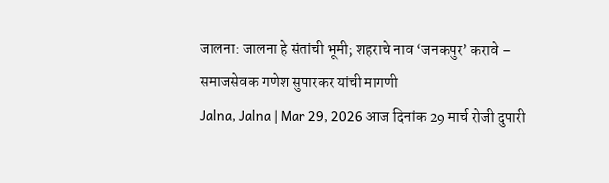जालना: जालना हे संतांची भूमी; शहराचे नाव ‘जनकपुर’ करावे – समाजसेवक गणेश सुपारकर यांची मागणी
Jalna, Jalna | Mar 29, 2026 आज दिनांक 29 मार्च रोजी दुपारी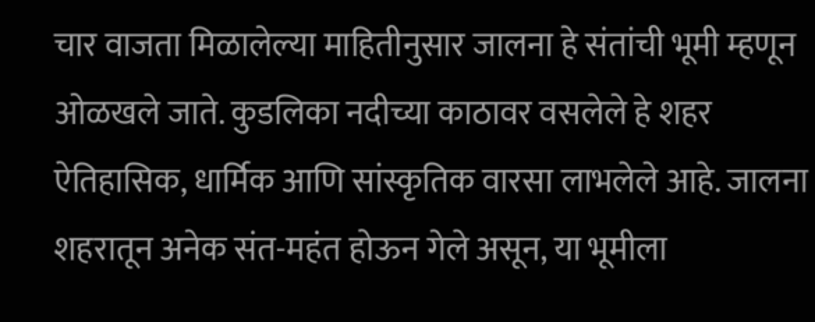चार वाजता मिळालेल्या माहितीनुसार जालना हे संतांची भूमी म्हणून ओळखले जाते. कुडलिका नदीच्या काठावर वसलेले हे शहर ऐतिहासिक, धार्मिक आणि सांस्कृतिक वारसा लाभलेले आहे. जालना शहरातून अनेक संत-महंत होऊन गेले असून, या भूमीला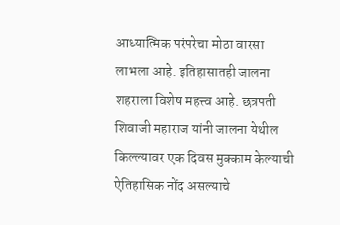आध्यात्मिक परंपरेचा मोठा वारसा लाभला आहे. इतिहासातही जालना शहराला विशेष महत्त्व आहे. छत्रपती शिवाजी महाराज यांनी जालना येथील किल्ल्यावर एक दिवस मुक्काम केल्याची ऐतिहासिक नोंद असल्याचे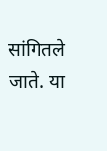सांगितले जाते. या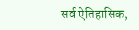सर्व ऐतिहासिक,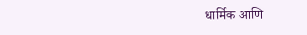धार्मिक आणि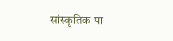सांस्कृतिक पा